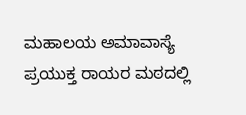ಮಹಾಲಯ ಅಮಾವಾಸ್ಯೆ ಪ್ರಯುಕ್ತ ರಾಯರ ಮಠದಲ್ಲಿ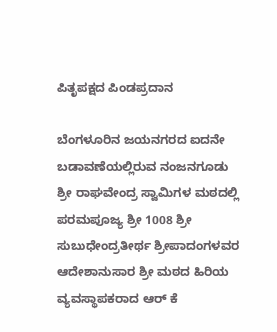ಪಿತೃಪಕ್ಷದ ಪಿಂಡಪ್ರದಾನ

ಬೆಂಗಳೂರಿನ ಜಯನಗರದ ಐದನೇ ಬಡಾವಣೆಯಲ್ಲಿರುವ ನಂಜನಗೂಡು ಶ್ರೀ ರಾಘವೇಂದ್ರ ಸ್ವಾಮಿಗಳ ಮಠದಲ್ಲಿ ಪರಮಪೂಜ್ಯ ಶ್ರೀ 1008 ಶ್ರೀ ಸುಬುಧೇಂದ್ರತೀರ್ಥ ಶ್ರೀಪಾದಂಗಳವರ ಆದೇಶಾನುಸಾರ ಶ್ರೀ ಮಠದ ಹಿರಿಯ ವ್ಯವಸ್ಥಾಪಕರಾದ ಆರ್ ಕೆ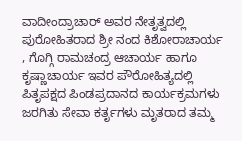ವಾದೀಂದ್ರಾಚಾರ್ ಅವರ ನೇತೃತ್ವದಲ್ಲಿ ಪುರೋಹಿತರಾದ ಶ್ರೀ ನಂದ ಕಿಶೋರಾಚಾರ್ಯ , ಗೊಗ್ಗಿ ರಾಮಚಂದ್ರ ಆಚಾರ್ಯ ಹಾಗೂ ಕೃಷ್ಣಾಚಾರ್ಯ ಇವರ ಪೌರೋಹಿತ್ಯದಲ್ಲಿ ಪಿತೃಪಕ್ಷದ ಪಿಂಡಪ್ರದಾನದ ಕಾರ್ಯಕ್ರಮಗಳು ಜರಗಿತು ಸೇವಾ ಕರ್ತೃಗಳು ಮೃತರಾದ ತಮ್ಮ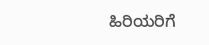ಹಿರಿಯರಿಗೆ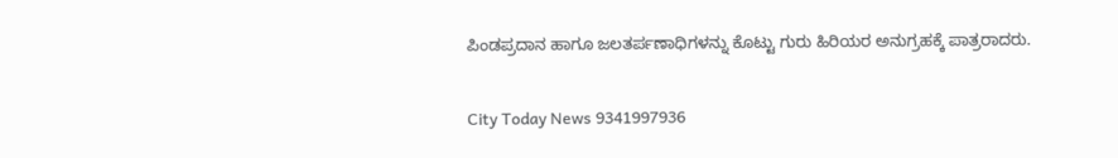ಪಿಂಡಪ್ರದಾನ ಹಾಗೂ ಜಲತರ್ಪಣಾಧಿಗಳನ್ನು ಕೊಟ್ಟು ಗುರು ಹಿರಿಯರ ಅನುಗ್ರಹಕ್ಕೆ ಪಾತ್ರರಾದರು.

City Today News 9341997936